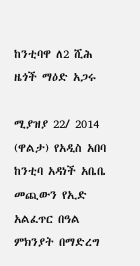ከንቲባዋ ለ2 ሺሕ ዜጎች ማዕድ አጋሩ

ሚያዝያ 22/ 2014 (ዋልታ) የአዲስ አበባ ከንቲባ አዳነች አቤቤ መጪውን የኢድ አልፈጥር በዓል ምክንያት በማድረግ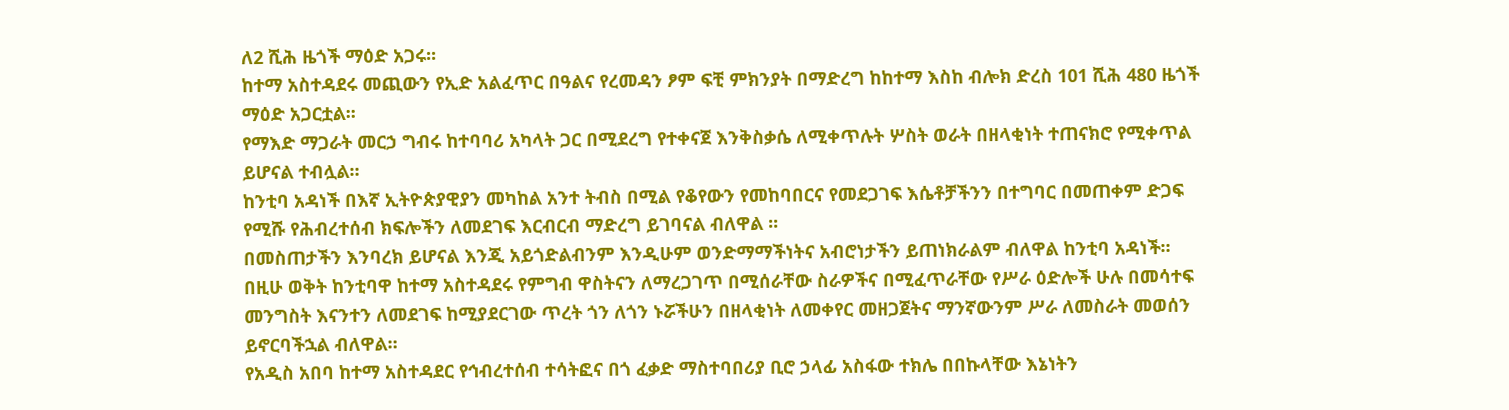ለ2 ሺሕ ዜጎች ማዕድ አጋሩ፡፡
ከተማ አስተዳደሩ መጪውን የኢድ አልፈጥር በዓልና የረመዳን ፆም ፍቺ ምክንያት በማድረግ ከከተማ እስከ ብሎክ ድረስ 101 ሺሕ 480 ዜጎች ማዕድ አጋርቷል፡፡
የማእድ ማጋራት መርኃ ግብሩ ከተባባሪ አካላት ጋር በሚደረግ የተቀናጀ እንቅስቃሴ ለሚቀጥሉት ሦስት ወራት በዘላቂነት ተጠናክሮ የሚቀጥል ይሆናል ተብሏል።
ከንቲባ አዳነች በእኛ ኢትዮጵያዊያን መካከል አንተ ትብስ በሚል የቆየውን የመከባበርና የመደጋገፍ እሴቶቻችንን በተግባር በመጠቀም ድጋፍ የሚሹ የሕብረተሰብ ክፍሎችን ለመደገፍ እርብርብ ማድረግ ይገባናል ብለዋል ፡፡
በመስጠታችን እንባረክ ይሆናል እንጂ አይጎድልብንም እንዲሁም ወንድማማችነትና አብሮነታችን ይጠነክራልም ብለዋል ከንቲባ አዳነች።
በዚሁ ወቅት ከንቲባዋ ከተማ አስተዳደሩ የምግብ ዋስትናን ለማረጋገጥ በሚሰራቸው ስራዎችና በሚፈጥራቸው የሥራ ዕድሎች ሁሉ በመሳተፍ መንግስት እናንተን ለመደገፍ ከሚያደርገው ጥረት ጎን ለጎን ኑሯችሁን በዘላቂነት ለመቀየር መዘጋጀትና ማንኛውንም ሥራ ለመስራት መወሰን ይኖርባችኋል ብለዋል።
የአዲስ አበባ ከተማ አስተዳደር የኅብረተሰብ ተሳትፎና በጎ ፈቃድ ማስተባበሪያ ቢሮ ኃላፊ አስፋው ተክሌ በበኩላቸው እኔነትን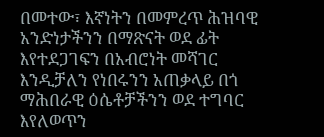በመተው፣ እኛነትን በመምረጥ ሕዝባዊ አንድነታችንን በማጽናት ወደ ፊት እየተደጋገፍን በአብሮነት መሻገር እንዲቻለን የነበሩንን አጠቃላይ በጎ ማሕበራዊ ዕሴቶቻችንን ወደ ተግባር እየለወጥን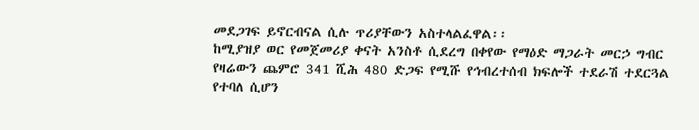መደጋገፍ ይኖርብናል ሲሉ ጥሪያቸውን አስተላልፈዋል፡፡
ከሚያዝያ ወር የመጀመሪያ ቀናት አንስቶ ሲደረግ በቀየው የማዕድ ማጋራት መርኃ ግብር የዛሬውን ጨምሮ 341 ሺሕ 480 ድጋፍ የሚሹ የኅብረተሰብ ክፍሎች ተደራሽ ተደርጓል የተባለ ሲሆን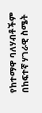የከተማዋ ባለሃብቶችም በከፍተኛ ሃገራዊ ስሜት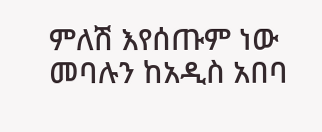ምለሽ እየሰጡም ነው መባሉን ከአዲስ አበባ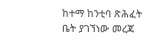ከተማ ከንቲባ ጽሕፈት ቤት ያገኘነው መረጃ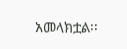አመላክቷል፡፡